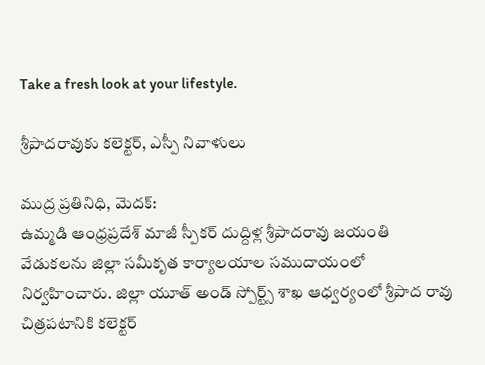Take a fresh look at your lifestyle.

శ్రీపాదరావుకు కలెక్టర్, ఎస్పీ నివాళులు

ముద్ర ప్రతినిధి, మెదక్:
ఉమ్మడి ఆంధ్రప్రదేశ్ మాజీ స్పీకర్ దుద్దిళ్ల శ్రీపాదరావు జయంతి వేడుకలను జిల్లా సమీకృత కార్యాలయాల సముదాయంలో నిర్వహించారు. జిల్లా యూత్ అండ్ స్పోర్ట్స్ శాఖ ఆధ్వర్యంలో శ్రీపాద రావు చిత్రపటానికి కలెక్టర్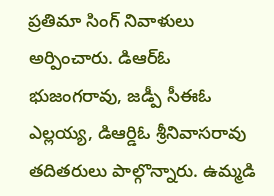ప్రతిమా సింగ్ నివాళులు అర్పించారు. డిఆర్ఓ భుజంగరావు, జడ్పీ సీఈఓ ఎల్లయ్య, డిఆర్డిఓ శ్రీనివాసరావు తదితరులు పాల్గొన్నారు. ఉమ్మడి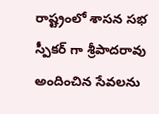రాష్ట్రంలో శాసన సభ స్పీకర్ గా శ్రీపాదరావు అందించిన సేవలను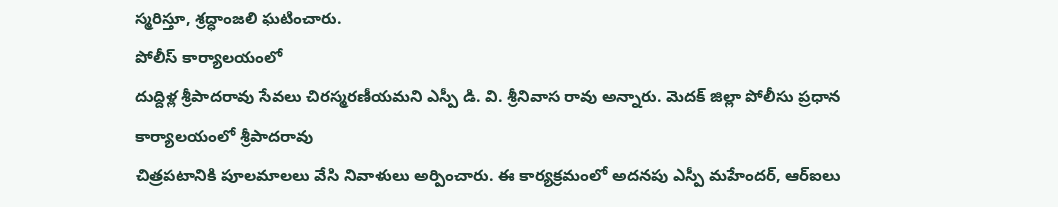స్మరిస్తూ, శ్రద్ధాంజలి ఘటించారు.
పోలీస్ కార్యాలయంలో
దుద్దిళ్ల శ్రీపాదరావు సేవలు చిరస్మరణీయమని ఎస్పీ డి. వి. శ్రీనివాస రావు అన్నారు. మెదక్ జిల్లా పోలీసు ప్రధాన కార్యాలయంలో శ్రీపాదరావు
చిత్రపటానికి పూలమాలలు వేసి నివాళులు అర్పించారు. ఈ కార్యక్రమంలో అదనపు ఎస్పీ మహేందర్, ఆర్ఐలు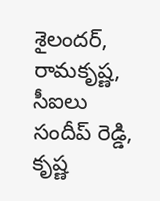శైలందర్, రామకృష్ణ, సీఐలు సందీప్ రెడ్డి, కృష్ణ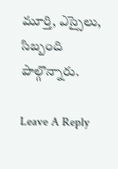మూర్తి, ఎస్సైలు, సిబ్బంది పాల్గొన్నారు.

Leave A Reply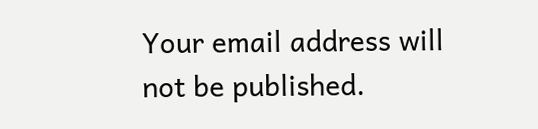Your email address will not be published.